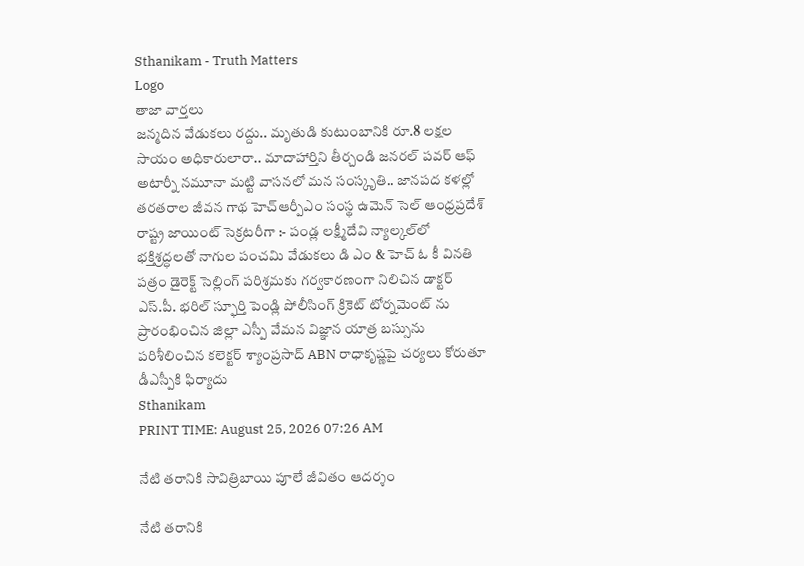Sthanikam - Truth Matters
Logo
తాజా వార్తలు
జన్మదిన వేడుకలు రద్దు.. మృతుడి కుటుంబానికి రూ.8 లక్షల సాయం అధికారులారా.. మాదాహార్తిని తీర్చండి జనరల్ పవర్ ఆఫ్ అటార్నీ నమూనా మట్టి వాసనలో మన సంస్కృతి.. జానపద కళల్లో తరతరాల జీవన గాథ హెచ్ఆర్పీఎం సంస్థ ఉమెన్ సెల్ ఆంధ్రప్రదేశ్ రాష్ట్ర జాయింట్ సెక్రటరీగా :- పండ్ల లక్ష్మీదేవి న్యాల్కల్‌లో భక్తిశ్రద్ధలతో నాగుల పంచమి వేడుకలు డి ఎం & హెచ్ ఓ కీ వినతి పత్రం డైరెక్ట్ సెల్లింగ్ పరిశ్రమకు గర్వకారణంగా నిలిచిన డాక్టర్ ఎస్.పీ. భరిల్ స్ఫూర్తి పెండ్లి పోలీసింగ్ క్రికెట్ టోర్నమెంట్ ను ప్రారంభించిన జిల్లా ఎస్పీ వేమన విజ్ఞాన యాత్ర బస్సును పరిశీలించిన కలెక్టర్ శ్యాంప్రసాద్ ABN రాధాకృష్ణపై చర్యలు కోరుతూ డీఎస్పీకి ఫిర్యాదు
Sthanikam
PRINT TIME: August 25, 2026 07:26 AM

నేటి తరానికి సావిత్రిబాయి పూలే జీవితం ఆదర్శం

నేటి తరానికి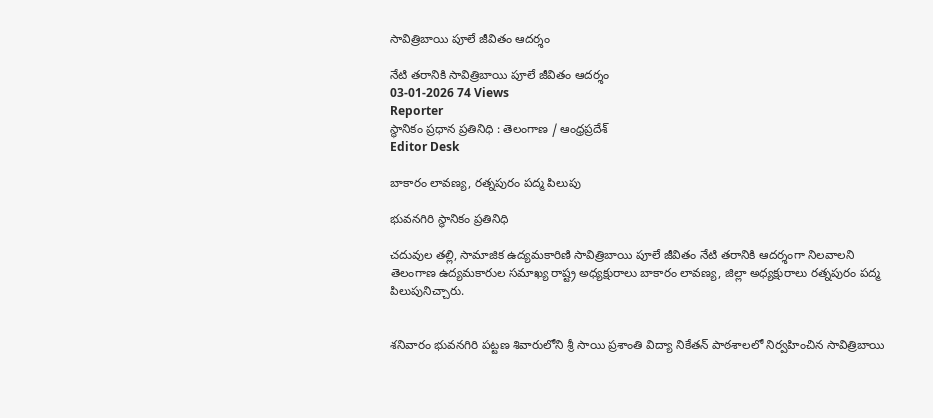సావిత్రిబాయి పూలే జీవితం ఆదర్శం

నేటి తరానికి సావిత్రిబాయి పూలే జీవితం ఆదర్శం
03-01-2026 74 Views
Reporter
స్థానికం ప్రధాన ప్రతినిధి : తెలంగాణ / ఆంధ్రప్రదేశ్
Editor Desk

బాకారం లావణ్య, రత్నపురం పద్మ పిలుపు

భువనగిరి స్థానికం ప్రతినిధి

చదువుల తల్లి, సామాజిక ఉద్యమకారిణి సావిత్రిబాయి పూలే జీవితం నేటి తరానికి ఆదర్శంగా నిలవాలని తెలంగాణ ఉద్యమకారుల సమాఖ్య రాష్ట్ర అధ్యక్షురాలు బాకారం లావణ్య, జిల్లా అధ్యక్షురాలు రత్నపురం పద్మ పిలుపునిచ్చారు.


శనివారం భువనగిరి పట్టణ శివారులోని శ్రీ సాయి ప్రశాంతి విద్యా నికేతన్ పాఠశాలలో నిర్వహించిన సావిత్రిబాయి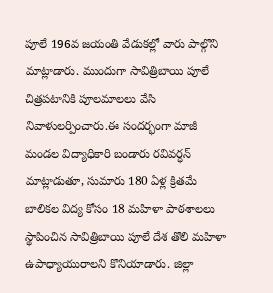పూలే 196వ జయంతి వేడుకల్లో వారు పాల్గొని మాట్లాడారు. ముందుగా సావిత్రిబాయి పూలే చిత్రపటానికి పూలమాలలు వేసి నివాళులర్పించారు.ఈ సందర్భంగా మాజీ మండల విద్యాధికారి బండారు రవివర్ధన్ మాట్లాడుతూ, సుమారు 180 ఏళ్ల క్రితమే బాలికల విద్య కోసం 18 మహిళా పాఠశాలలు స్థాపించిన సావిత్రిబాయి పూలే దేశ తొలి మహిళా ఉపాధ్యాయురాలని కొనియాడారు. జిల్లా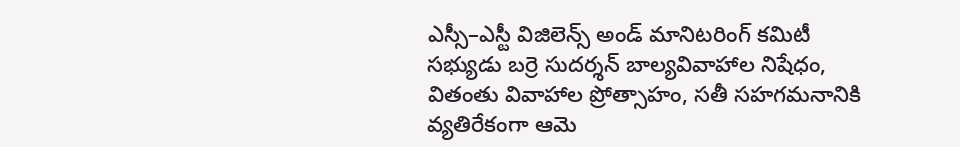ఎస్సీ–ఎస్టీ విజిలెన్స్ అండ్ మానిటరింగ్ కమిటీ సభ్యుడు బర్రె సుదర్శన్ బాల్యవివాహాల నిషేధం, వితంతు వివాహాల ప్రోత్సాహం, సతీ సహగమనానికి వ్యతిరేకంగా ఆమె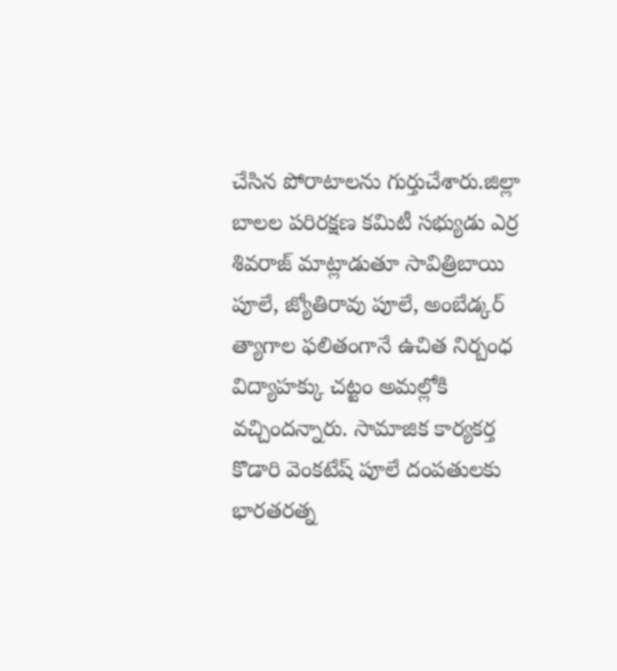చేసిన పోరాటాలను గుర్తుచేశారు.జిల్లా బాలల పరిరక్షణ కమిటీ సభ్యుడు ఎర్ర శివరాజ్ మాట్లాడుతూ సావిత్రిబాయి పూలే, జ్యోతిరావు పూలే, అంబేడ్కర్ త్యాగాల ఫలితంగానే ఉచిత నిర్బంధ విద్యాహక్కు చట్టం అమల్లోకి వచ్చిందన్నారు. సామాజిక కార్యకర్త కొడారి వెంకటేష్ పూలే దంపతులకు భారతరత్న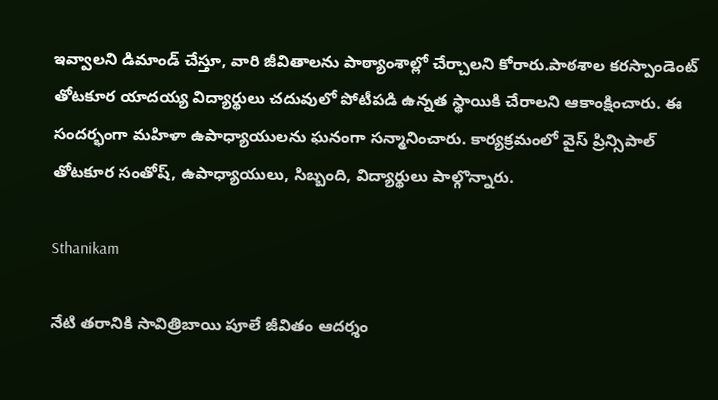ఇవ్వాలని డిమాండ్ చేస్తూ, వారి జీవితాలను పాఠ్యాంశాల్లో చేర్చాలని కోరారు.పాఠశాల కరస్పాండెంట్ తోటకూర యాదయ్య విద్యార్థులు చదువులో పోటీపడి ఉన్నత స్థాయికి చేరాలని ఆకాంక్షించారు. ఈ సందర్భంగా మహిళా ఉపాధ్యాయులను ఘనంగా సన్మానించారు. కార్యక్రమంలో వైస్ ప్రిన్సిపాల్ తోటకూర సంతోష్, ఉపాధ్యాయులు, సిబ్బంది, విద్యార్థులు పాల్గొన్నారు.

Sthanikam

నేటి తరానికి సావిత్రిబాయి పూలే జీవితం ఆదర్శం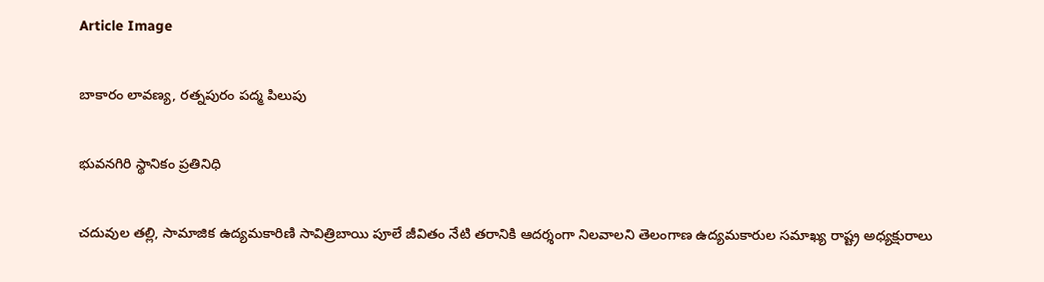Article Image

బాకారం లావణ్య, రత్నపురం పద్మ పిలుపు

భువనగిరి స్థానికం ప్రతినిధి

చదువుల తల్లి, సామాజిక ఉద్యమకారిణి సావిత్రిబాయి పూలే జీవితం నేటి తరానికి ఆదర్శంగా నిలవాలని తెలంగాణ ఉద్యమకారుల సమాఖ్య రాష్ట్ర అధ్యక్షురాలు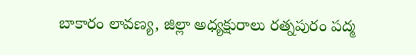బాకారం లావణ్య, జిల్లా అధ్యక్షురాలు రత్నపురం పద్మ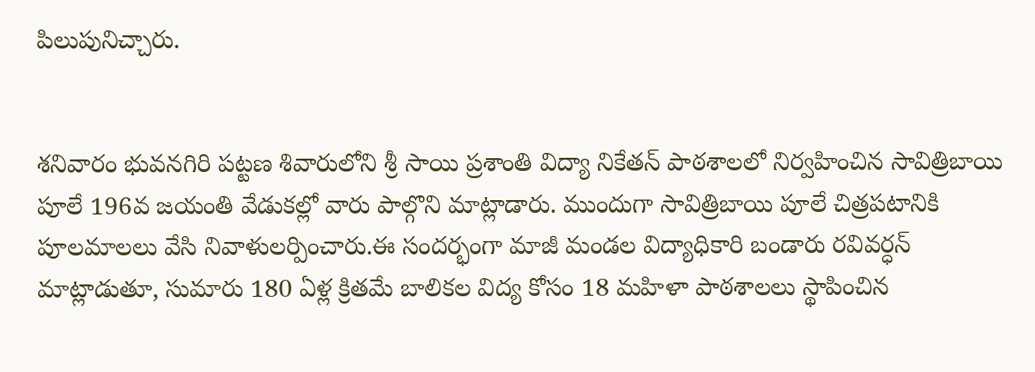పిలుపునిచ్చారు.


శనివారం భువనగిరి పట్టణ శివారులోని శ్రీ సాయి ప్రశాంతి విద్యా నికేతన్ పాఠశాలలో నిర్వహించిన సావిత్రిబాయి పూలే 196వ జయంతి వేడుకల్లో వారు పాల్గొని మాట్లాడారు. ముందుగా సావిత్రిబాయి పూలే చిత్రపటానికి పూలమాలలు వేసి నివాళులర్పించారు.ఈ సందర్భంగా మాజీ మండల విద్యాధికారి బండారు రవివర్ధన్ మాట్లాడుతూ, సుమారు 180 ఏళ్ల క్రితమే బాలికల విద్య కోసం 18 మహిళా పాఠశాలలు స్థాపించిన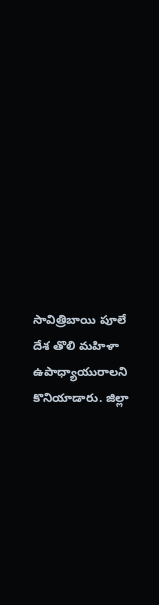సావిత్రిబాయి పూలే దేశ తొలి మహిళా ఉపాధ్యాయురాలని కొనియాడారు. జిల్లా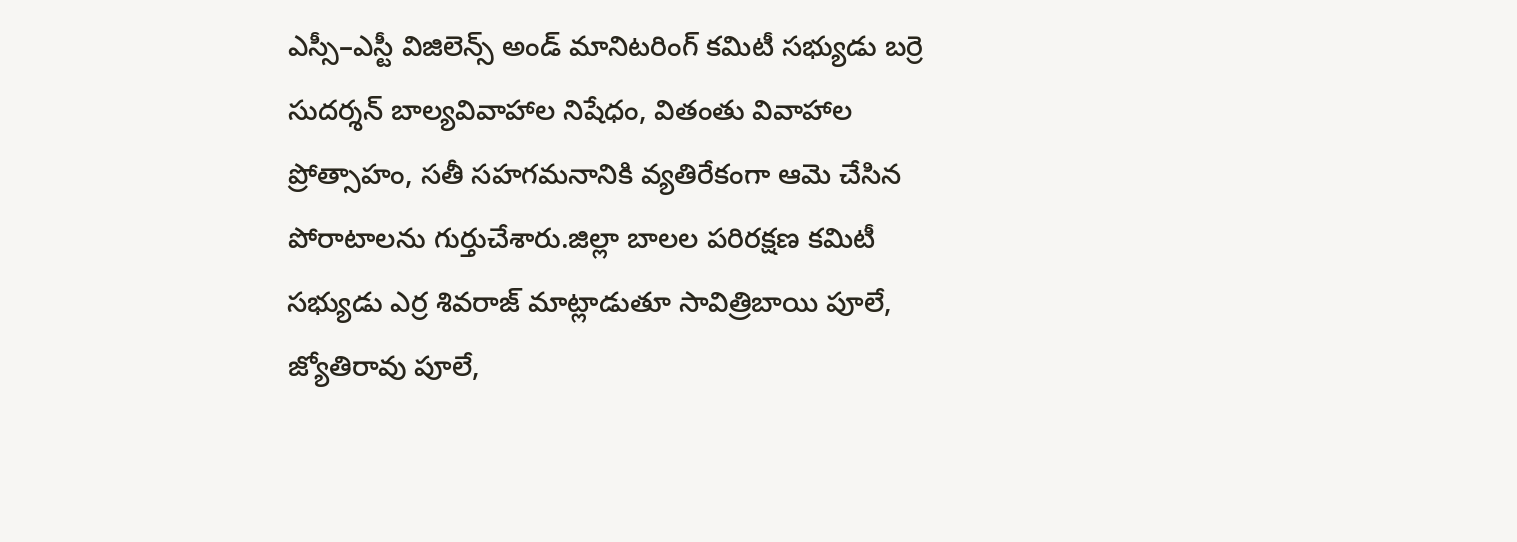ఎస్సీ–ఎస్టీ విజిలెన్స్ అండ్ మానిటరింగ్ కమిటీ సభ్యుడు బర్రె సుదర్శన్ బాల్యవివాహాల నిషేధం, వితంతు వివాహాల ప్రోత్సాహం, సతీ సహగమనానికి వ్యతిరేకంగా ఆమె చేసిన పోరాటాలను గుర్తుచేశారు.జిల్లా బాలల పరిరక్షణ కమిటీ సభ్యుడు ఎర్ర శివరాజ్ మాట్లాడుతూ సావిత్రిబాయి పూలే, జ్యోతిరావు పూలే,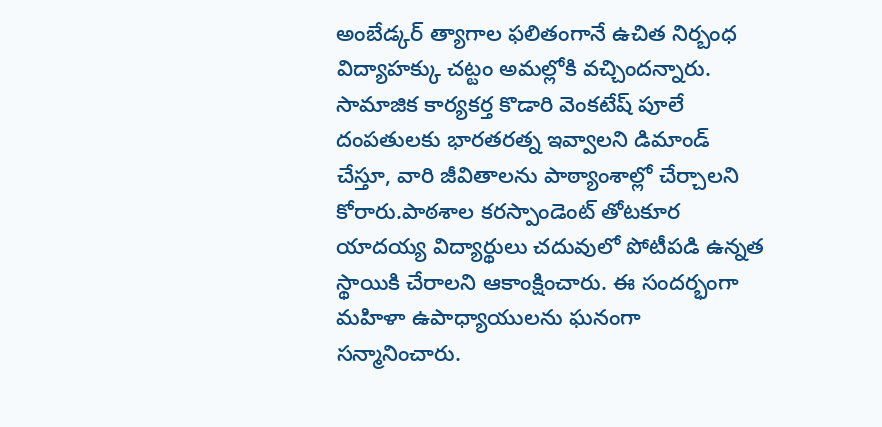అంబేడ్కర్ త్యాగాల ఫలితంగానే ఉచిత నిర్బంధ విద్యాహక్కు చట్టం అమల్లోకి వచ్చిందన్నారు. సామాజిక కార్యకర్త కొడారి వెంకటేష్ పూలే దంపతులకు భారతరత్న ఇవ్వాలని డిమాండ్ చేస్తూ, వారి జీవితాలను పాఠ్యాంశాల్లో చేర్చాలని కోరారు.పాఠశాల కరస్పాండెంట్ తోటకూర యాదయ్య విద్యార్థులు చదువులో పోటీపడి ఉన్నత స్థాయికి చేరాలని ఆకాంక్షించారు. ఈ సందర్భంగా మహిళా ఉపాధ్యాయులను ఘనంగా సన్మానించారు.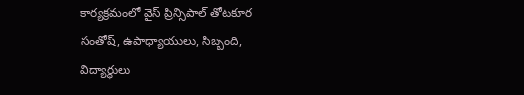కార్యక్రమంలో వైస్ ప్రిన్సిపాల్ తోటకూర సంతోష్, ఉపాధ్యాయులు, సిబ్బంది, విద్యార్థులు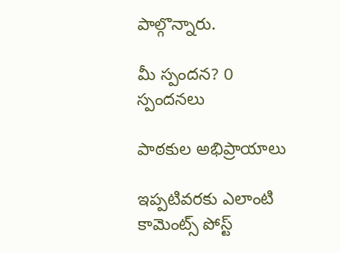పాల్గొన్నారు.

మీ స్పందన? 0 స్పందనలు

పాఠకుల అభిప్రాయాలు

ఇప్పటివరకు ఎలాంటి కామెంట్స్ పోస్ట్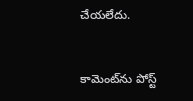చేయలేదు.


కామెంట్‌ను పోస్ట్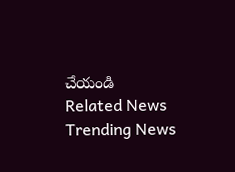చేయండి
Related News
Trending News